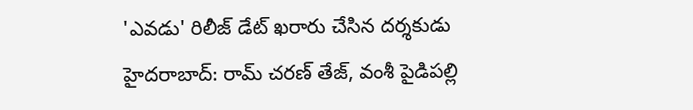'ఎవడు' రిలీజ్ డేట్ ఖరారు చేసిన దర్శకుడు
హైదరాబాద్: రామ్ చరణ్ తేజ్, వంశీ పైడిపల్లి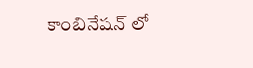కాంబినేషన్ లో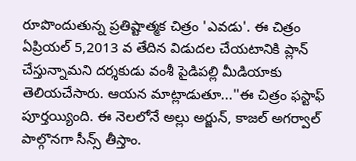రూపొందుతున్న ప్రతిష్టాత్మక చిత్రం 'ఎవడు'. ఈ చిత్రం ఏప్రియల్ 5,2013 వ తేదిన విడుదల చేయటానికి ప్లాన్ చేస్తున్నామని దర్శకుడు వంశీ పైడిపల్లి మీడియాకు తెలియచేసారు. ఆయన మాట్లాడుతూ...''ఈ చిత్రం ఫస్టాఫ్ పూర్తయ్యింది. ఈ నెలలోనే అల్లు అర్జున్, కాజల్ అగర్వాల్ పాల్గొనగా సీన్స్ తీస్తాం.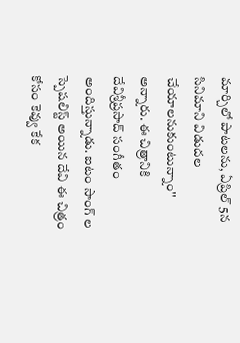మార్చిలో పాటలను, ఏప్రిల్ 5న సినిమాని విడుదల చేయాలనుకుంటున్నాం'' అన్నారు. ఈ చిత్రానికి దేవిశ్రీప్రసాద్ సంగీతం అందిస్తున్నాడు. ఐటం సాంగ్ ల స్పెషలిస్ట్ అయిన దేవి ఈ చిత్రం కోసం కెవ్వు కేక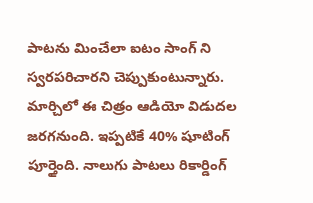పాటను మించేలా ఐటం సాంగ్ ని స్వరపరిచారని చెప్పుకుంటున్నారు.
మార్చిలో ఈ చిత్రం ఆడియో విడుదల జరగనుంది. ఇప్పటికే 40% షూటింగ్ పూర్తైంది. నాలుగు పాటలు రికార్డింగ్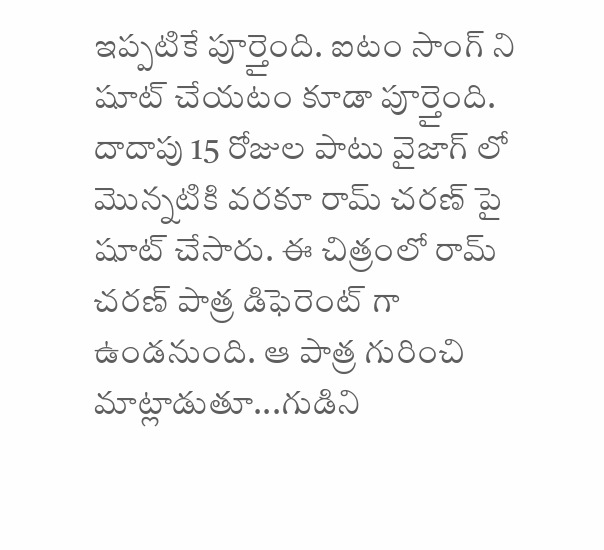ఇప్పటికే పూర్తైంది. ఐటం సాంగ్ ని షూట్ చేయటం కూడా పూర్తైంది. దాదాపు 15 రోజుల పాటు వైజాగ్ లో మొన్నటికి వరకూ రామ్ చరణ్ పై షూట్ చేసారు. ఈ చిత్రంలో రామ్ చరణ్ పాత్ర డిఫెరెంట్ గా ఉండనుంది. ఆ పాత్ర గురించి మాట్లాడుతూ...గుడిని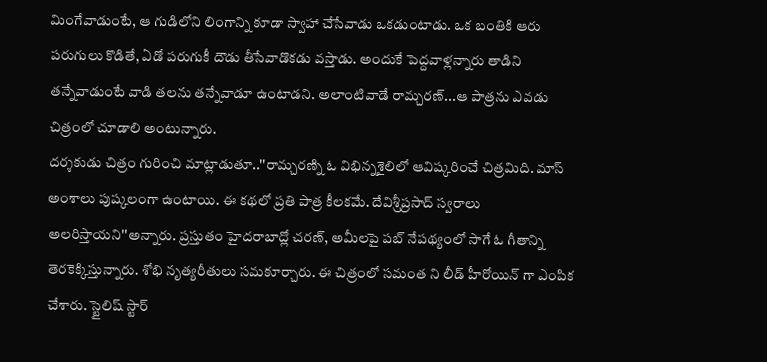మింగేవాడుంటే, ఆ గుడిలోని లింగాన్ని కూడా స్వాహా చేసేవాడు ఒకడుంటాడు. ఒక బంతికి ఆరు పరుగులు కొడితే, ఏడో పరుగుకీ దౌడు తీసేవాడొకడు వస్తాడు. అందుకే పెద్దవాళ్లన్నారు తాడిని తన్నేవాడుంటే వాడి తలను తన్నేవాడూ ఉంటాడని. అలాంటివాడే రామ్చరణ్...ఆ పాత్రను ఎవడు చిత్రంలో చూడాలి అంటున్నారు.
దర్శకుడు చిత్రం గురించి మాట్లాడుతూ..''రామ్చరణ్ని ఓ విభిన్నశైలిలో ఆవిష్కరించే చిత్రమిది. మాస్ అంశాలు పుష్కలంగా ఉంటాయి. ఈ కథలో ప్రతి పాత్ర కీలకమే. దేవిశ్రీప్రసాద్ స్వరాలు అలరిస్తాయని''అన్నారు. ప్రస్తుతం హైదరాబాద్లో చరణ్, అమీలపై పబ్ నేపథ్యంలో సాగే ఓ గీతాన్ని తెరకెక్కిస్తున్నారు. శోభి నృత్యరీతులు సమకూర్చారు. ఈ చిత్రంలో సమంత ని లీడ్ హీరోయిన్ గా ఎంపిక చేశారు. స్టైలిష్ స్టార్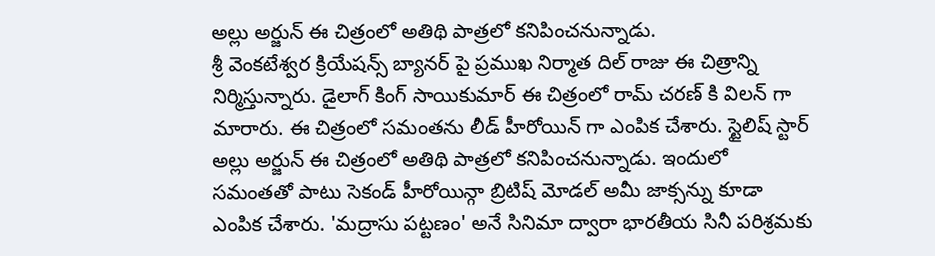అల్లు అర్జున్ ఈ చిత్రంలో అతిథి పాత్రలో కనిపించనున్నాడు.
శ్రీ వెంకటేశ్వర క్రియేషన్స్ బ్యానర్ పై ప్రముఖ నిర్మాత దిల్ రాజు ఈ చిత్రాన్ని నిర్మిస్తున్నారు. డైలాగ్ కింగ్ సాయికుమార్ ఈ చిత్రంలో రామ్ చరణ్ కి విలన్ గా మారారు. ఈ చిత్రంలో సమంతను లీడ్ హీరోయిన్ గా ఎంపిక చేశారు. స్టైలిష్ స్టార్ అల్లు అర్జున్ ఈ చిత్రంలో అతిథి పాత్రలో కనిపించనున్నాడు. ఇందులో సమంతతో పాటు సెకండ్ హీరోయిన్గా బ్రిటిష్ మోడల్ అమీ జాక్సన్ను కూడా ఎంపిక చేశారు. 'మద్రాసు పట్టణం' అనే సినిమా ద్వారా భారతీయ సినీ పరిశ్రమకు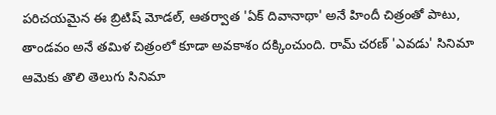పరిచయమైన ఈ బ్రిటిష్ మోడల్, ఆతర్వాత 'ఏక్ దివానాథా' అనే హిందీ చిత్రంతో పాటు, తాండవం అనే తమిళ చిత్రంలో కూడా అవకాశం దక్కించుంది. రామ్ చరణ్ 'ఎవడు' సినిమా ఆమెకు తొలి తెలుగు సినిమా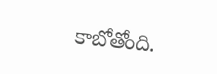కాబోతోంది.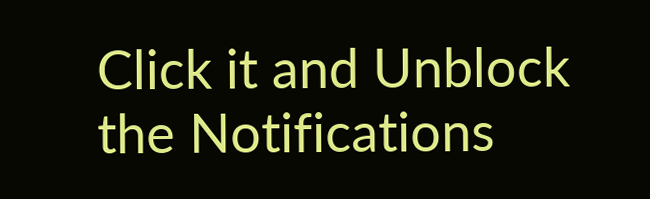Click it and Unblock the Notifications